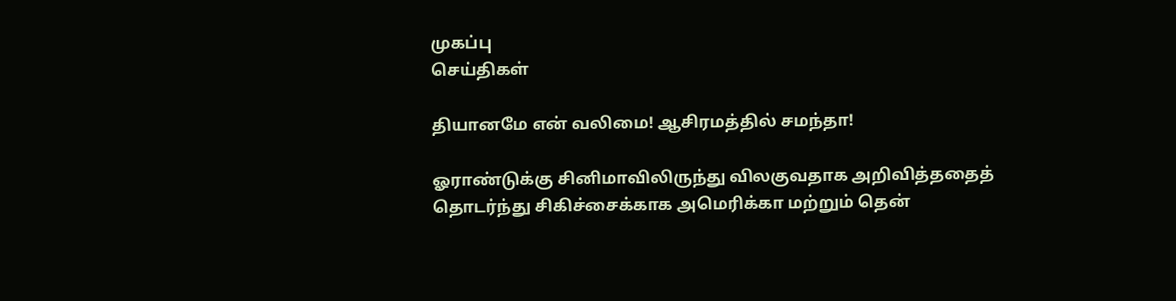முகப்பு
செய்திகள்

தியானமே என் வலிமை! ஆசிரமத்தில் சமந்தா!

ஓராண்டுக்கு சினிமாவிலிருந்து விலகுவதாக அறிவித்ததைத் தொடர்ந்து சிகிச்சைக்காக அமெரிக்கா மற்றும் தென்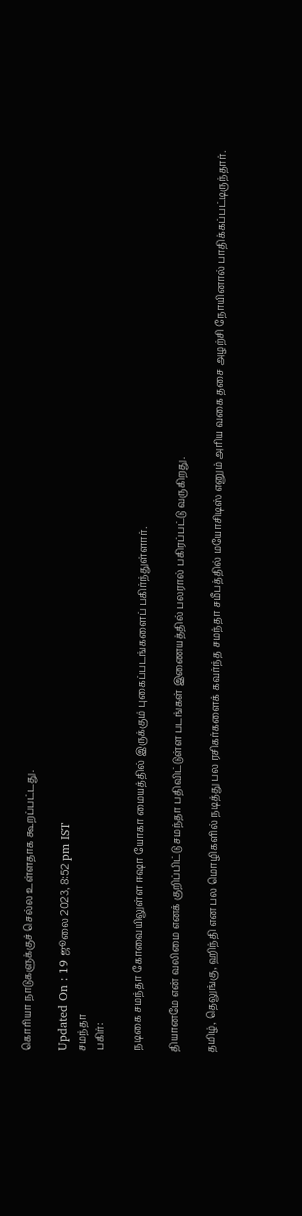கொரியா நாடுகளுக்குச் செல்ல உள்ளதாக கூறப்பட்டது.

Updated On : 19 ஜூலை 2023, 8:52 pm IST
சமந்தா
பகிர்:

நடிகை சமந்தா கோவையிலுள்ள ஈஷா யோகா மையத்தில் இருக்கும் புகைப்படங்களைப் பகிர்ந்துள்ளார்.

தியானமே என் வலிமை எனக் குறிப்பிட்டு சமந்தா பதிவிட்டுள்ள படங்கள் இணையத்தில் பலரால் பகிரப்பட்டு வருகிறது.

தமிழ், தெலுங்கு, ஹிந்தி என பல மொழிகளில் நடித்து பல ரசிகர்களைக் கவர்ந்த சமந்தா சமீபத்தில் மயோசிடிஸ் எனும் அரிய வகை தசை அழற்சி நோயினால் பாதிக்கப்பட்டிருந்தார்.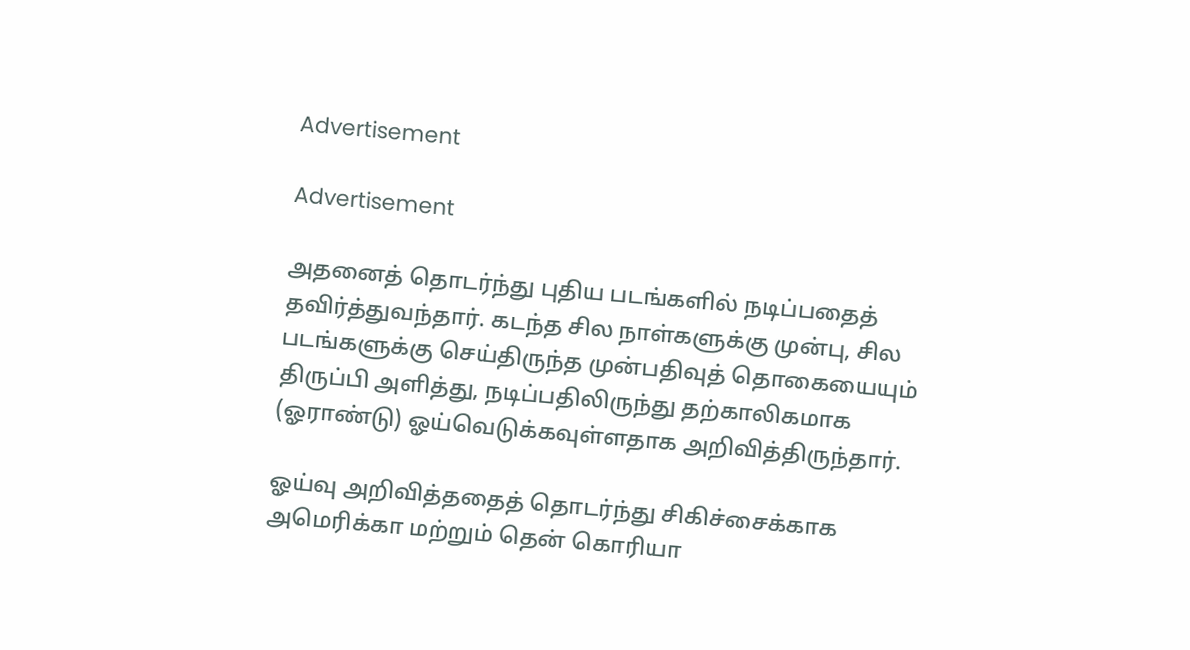Advertisement

Advertisement

அதனைத் தொடர்ந்து புதிய படங்களில் நடிப்பதைத் தவிர்த்துவந்தார். கடந்த சில நாள்களுக்கு முன்பு, சில படங்களுக்கு செய்திருந்த முன்பதிவுத் தொகையையும் திருப்பி அளித்து, நடிப்பதிலிருந்து தற்காலிகமாக (ஓராண்டு) ஓய்வெடுக்கவுள்ளதாக அறிவித்திருந்தார்.

ஓய்வு அறிவித்ததைத் தொடர்ந்து சிகிச்சைக்காக அமெரிக்கா மற்றும் தென் கொரியா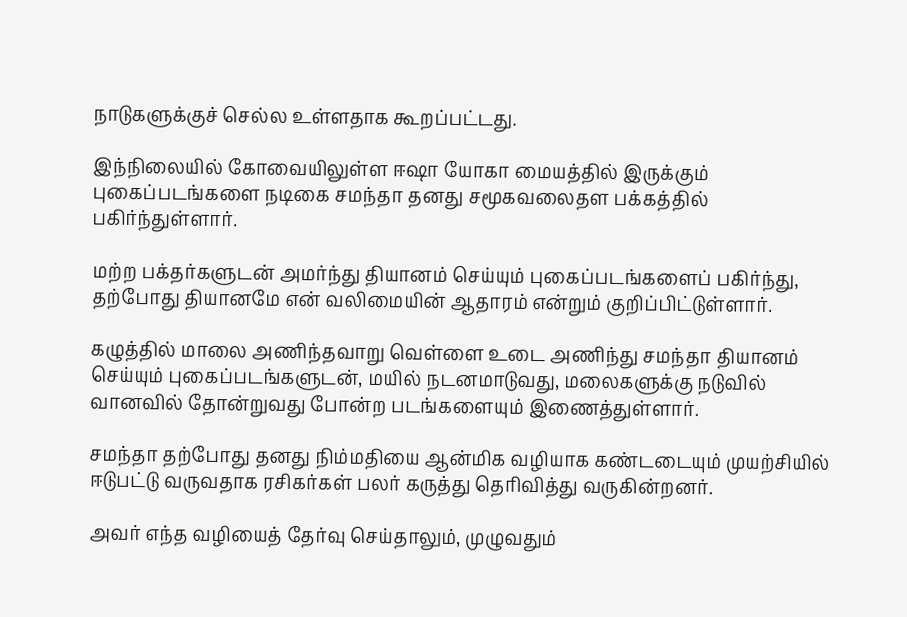நாடுகளுக்குச் செல்ல உள்ளதாக கூறப்பட்டது.

இந்நிலையில் கோவையிலுள்ள ஈஷா யோகா மையத்தில் இருக்கும் புகைப்படங்களை நடிகை சமந்தா தனது சமூகவலைதள பக்கத்தில் பகிர்ந்துள்ளார்.

மற்ற பக்தர்களுடன் அமர்ந்து தியானம் செய்யும் புகைப்படங்களைப் பகிர்ந்து, தற்போது தியானமே என் வலிமையின் ஆதாரம் என்றும் குறிப்பிட்டுள்ளார்.

கழுத்தில் மாலை அணிந்தவாறு வெள்ளை உடை அணிந்து சமந்தா தியானம் செய்யும் புகைப்படங்களுடன், மயில் நடனமாடுவது, மலைகளுக்கு நடுவில் வானவில் தோன்றுவது போன்ற படங்களையும் இணைத்துள்ளார்.

சமந்தா தற்போது தனது நிம்மதியை ஆன்மிக வழியாக கண்டடையும் முயற்சியில் ஈடுபட்டு வருவதாக ரசிகர்கள் பலர் கருத்து தெரிவித்து வருகின்றனர்.

அவர் எந்த வழியைத் தேர்வு செய்தாலும், முழுவதும்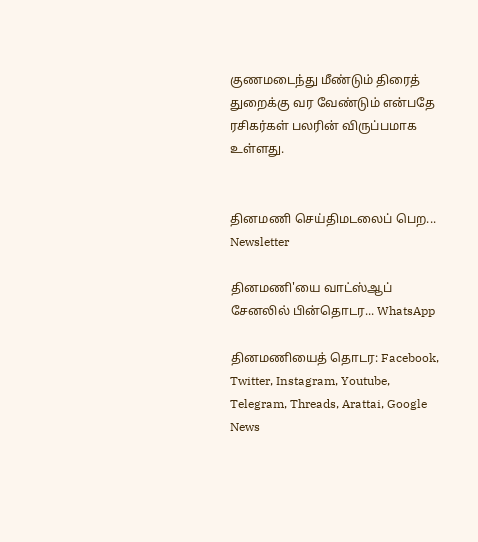குணமடைந்து மீண்டும் திரைத் துறைக்கு வர வேண்டும் என்பதே ரசிகர்கள் பலரின் விருப்பமாக உள்ளது.


தினமணி செய்திமடலைப் பெற... Newsletter

தினமணி'யை வாட்ஸ்ஆப் சேனலில் பின்தொடர... WhatsApp

தினமணியைத் தொடர: Facebook, Twitter, Instagram, Youtube, Telegram, Threads, Arattai, Google News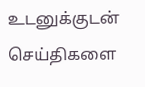உடனுக்குடன் செய்திகளை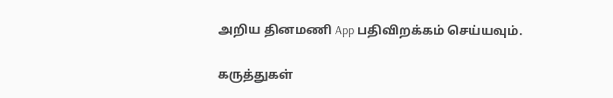அறிய தினமணி App பதிவிறக்கம் செய்யவும்.

கருத்துகள்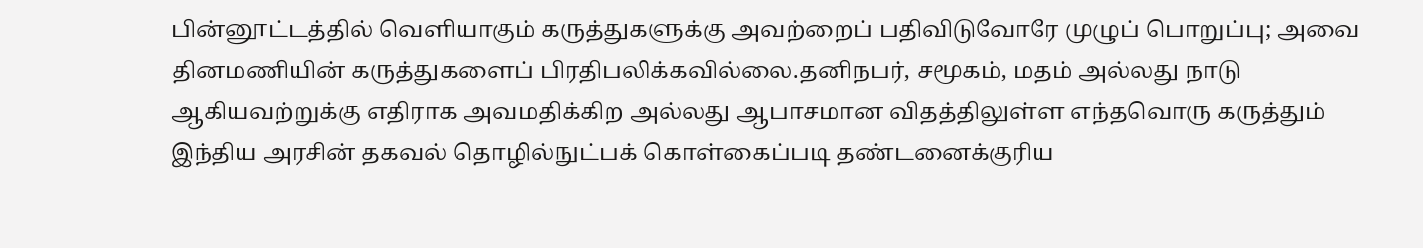பின்னூட்டத்தில் வெளியாகும் கருத்துகளுக்கு அவற்றைப் பதிவிடுவோரே முழுப் பொறுப்பு; அவை தினமணியின் கருத்துகளைப் பிரதிபலிக்கவில்லை.தனிநபர், சமூகம், மதம் அல்லது நாடு ஆகியவற்றுக்கு எதிராக அவமதிக்கிற அல்லது ஆபாசமான விதத்திலுள்ள எந்தவொரு கருத்தும் இந்திய அரசின் தகவல் தொழில்நுட்பக் கொள்கைப்படி தண்டனைக்குரிய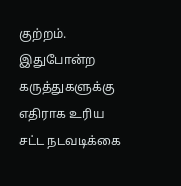குற்றம். இதுபோன்ற கருத்துகளுக்கு எதிராக உரிய சட்ட நடவடிக்கை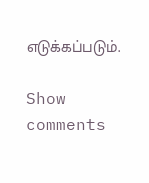எடுக்கப்படும்.

Show comments